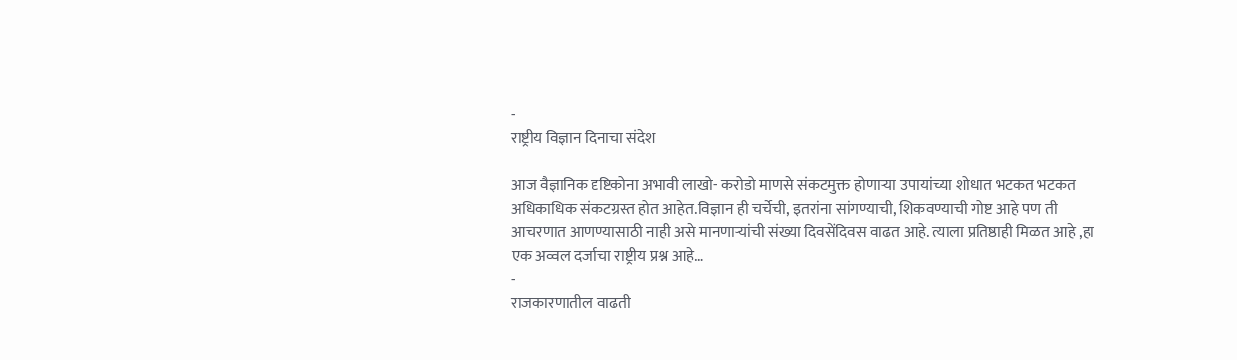-
राष्ट्रीय विज्ञान दिनाचा संदेश

आज वैज्ञानिक दृष्टिकोना अभावी लाखो- करोडो माणसे संकटमुक्त होणाऱ्या उपायांच्या शोधात भटकत भटकत अधिकाधिक संकटग्रस्त होत आहेत.विज्ञान ही चर्चेची, इतरांना सांगण्याची, शिकवण्याची गोष्ट आहे पण ती आचरणात आणण्यासाठी नाही असे मानणाऱ्यांची संख्या दिवसेंदिवस वाढत आहे. त्याला प्रतिष्ठाही मिळत आहे ,हा एक अव्वल दर्जाचा राष्ट्रीय प्रश्न आहे…
-
राजकारणातील वाढती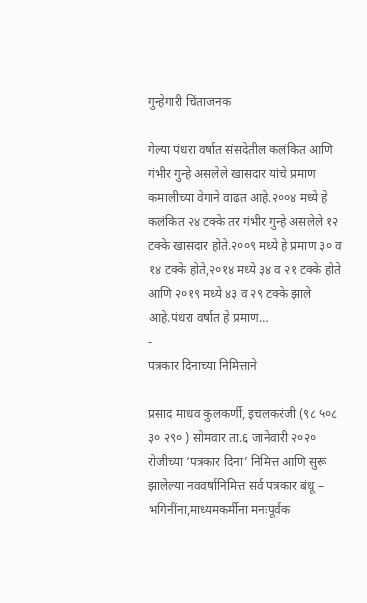गुन्हेगारी चिंताजनक

गेल्या पंधरा वर्षात संसदेतील कलंकित आणि गंभीर गुन्हे असलेले खासदार यांचे प्रमाण कमालीच्या वेगाने वाढत आहे.२००४ मध्ये हे कलंकित २४ टक्के तर गंभीर गुन्हे असलेले १२ टक्के खासदार होते.२००९ मध्ये हे प्रमाण ३० व १४ टक्के होते,२०१४ मध्ये ३४ व २१ टक्के होते आणि २०१९ मध्ये ४३ व २९ टक्के झाले आहे.पंधरा वर्षात हे प्रमाण…
-
पत्रकार दिनाच्या निमित्ताने

प्रसाद माधव कुलकर्णी, इचलकरंजी (९८ ५०८ ३० २९० ) सोमवार ता.६ जानेवारी २०२० रोजीच्या ‘पत्रकार दिना’ निमित्त आणि सुरू झालेल्या नववर्षानिमित्त सर्व पत्रकार बंधू – भगिनींना,माध्यमकर्मीना मनःपूर्वक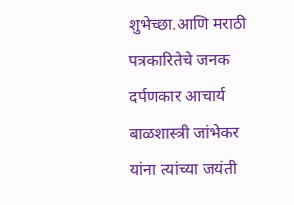शुभेच्छा.आणि मराठी पत्रकारितेचे जनक दर्पणकार आचार्य बाळशास्त्री जांभेकर यांना त्यांच्या जयंती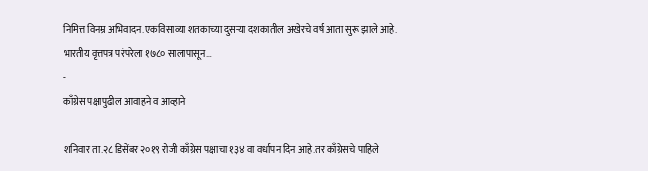निमित्त विनम्र अभिवादन.एकविसाव्या शतकाच्या दुसऱ्या दशकातील अखेरचे वर्ष आता सुरू झाले आहे. भारतीय वृत्तपत्र परंपरेला १७८० सालापासून…
-
काँग्रेस पक्षापुढील आवाहने व आव्हाने

शनिवार ता.२८ डिसेंबर २०१९ रोजी काँग्रेस पक्षाचा १३४ वा वर्धापन दिन आहे.तर काँग्रेसचे पाहिले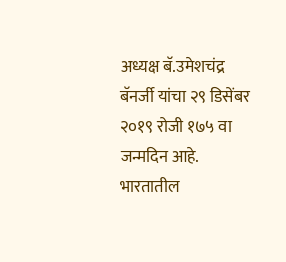अध्यक्ष बॅ.उमेशचंद्र बॅनर्जी यांचा २९ डिसेंबर २०१९ रोजी १७५ वा जन्मदिन आहे. भारतातील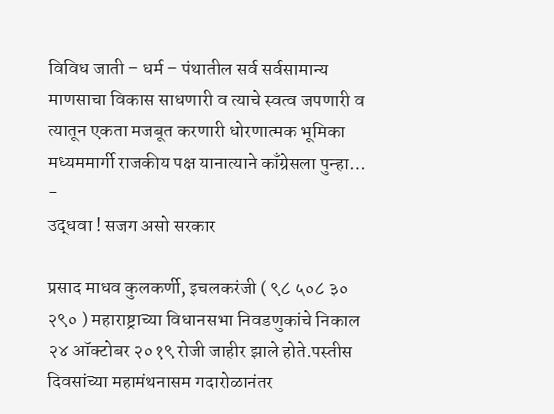विविध जाती – धर्म – पंथातील सर्व सर्वसामान्य माणसाचा विकास साधणारी व त्याचे स्वत्व जपणारी व त्यातून एकता मजबूत करणारी धोरणात्मक भूमिका मध्यममार्गी राजकीय पक्ष यानात्याने काँग्रेसला पुन्हा…
-
उद्धवा ! सजग असो सरकार

प्रसाद माधव कुलकर्णी, इचलकरंजी ( ९८ ५०८ ३० २९० ) महाराष्ट्राच्या विधानसभा निवडणुकांचे निकाल २४ ऑक्टोबर २०१९ रोजी जाहीर झाले होते.पस्तीस दिवसांच्या महामंथनासम गदारोळानंतर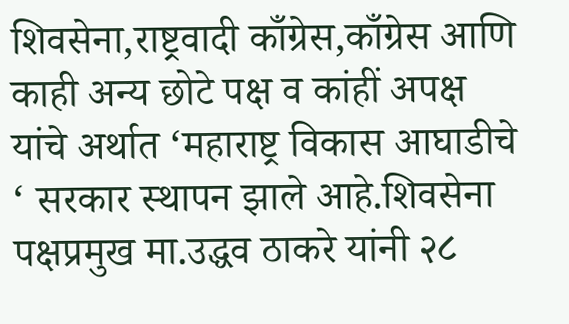शिवसेना,राष्ट्रवादी काँग्रेस,काँग्रेस आणि काही अन्य छोटे पक्ष व कांहीं अपक्ष यांचे अर्थात ‘महाराष्ट्र विकास आघाडीचे ‘ सरकार स्थापन झाले आहे.शिवसेना पक्षप्रमुख मा.उद्धव ठाकरे यांनी २८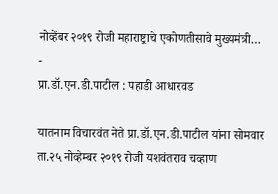नोव्हेंबर २०१९ रोजी महाराष्ट्राचे एकोणतीसावे मुख्यमंत्री…
-
प्रा.डॉ.एन.डी.पाटील : पहाडी आधारवड

यातनाम विचारवंत नेते प्रा.डॉ.एन.डी.पाटील यांना सोमवार ता.२५ नोव्हेम्बर २०१९ रोजी यशवंतराव चव्हाण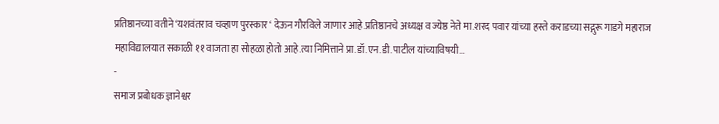प्रतिष्ठानच्या वतीने ‘यशवंतराव चव्हाण पुरस्कार ‘ देऊन गौरविले जाणार आहे.प्रतिष्ठानचे अध्यक्ष व ज्येष्ठ नेते मा.शरद पवार यांच्या हस्ते कराडच्या सद्गुरू गाडगे महाराज महाविद्यालयात सकाळी ११ वाजता हा सोहळा होतो आहे.त्या निमित्ताने प्रा.डॉ.एन.डी.पाटील यांच्याविषयी…
-
समाज प्रबोधक ज्ञानेश्वर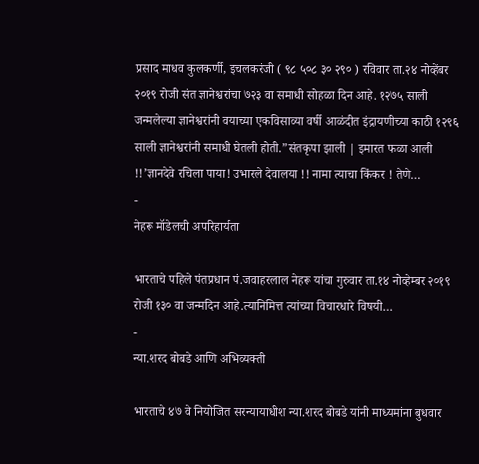प्रसाद माधव कुलकर्णी, इचलकरंजी ( ९८ ५०८ ३० २९० ) रविवार ता.२४ नोव्हेंबर २०१९ रोजी संत ज्ञानेश्वरांचा ७२३ वा समाधी सोहळा दिन आहे. १२७५ साली जन्मलेल्या ज्ञानेश्वरांनी वयाच्या एकविसाव्या वर्षी आळंदीत इंद्रायणीच्या काठी १२९६ साली ज्ञानेश्वरांनी समाधी घेतली होती.”संतकृपा झाली | इमारत फळा आली !!’ज्ञानदेवे रचिला पाया! उभारले देवालया !! नामा त्याचा किंकर ! तेणे…
-
नेहरू मॉडेलची अपरिहार्यता

भारताचे पहिले पंतप्रधान पं.जवाहरलाल नेहरू यांचा गुरुवार ता.१४ नोव्हेम्बर २०१९ रोजी १३० वा जन्मदिन आहे.त्यानिमित्त त्यांच्या विचारधारे विषयी…
-
न्या.शरद बोबडे आणि अभिव्यक्ती

भारताचे ४७ वे नियोजित सरन्यायाधीश न्या.शरद बोबडे यांनी माध्यमांना बुधवार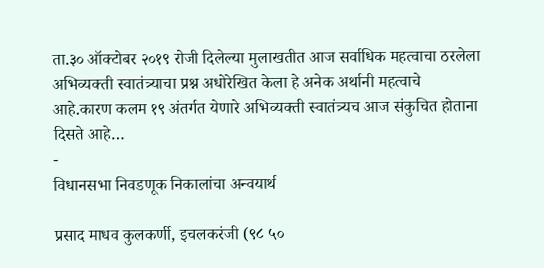ता.३० ऑक्टोबर २०१९ रोजी दिलेल्या मुलाखतीत आज सर्वाधिक महत्वाचा ठरलेला अभिव्यक्ती स्वातंत्र्याचा प्रश्न अधोरेखित केला हे अनेक अर्थानी महत्वाचे आहे.कारण कलम १९ अंतर्गत येणारे अभिव्यक्ती स्वातंत्र्यच आज संकुचित होताना दिसते आहे…
-
विधानसभा निवडणूक निकालांचा अन्वयार्थ

प्रसाद माधव कुलकर्णी, इचलकरंजी (९८ ५०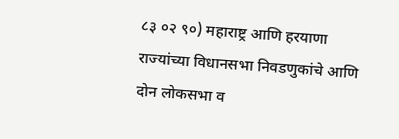८३ ०२ ९०) महाराष्ट्र आणि हरयाणा राज्यांच्या विधानसभा निवडणुकांचे आणि दोन लोकसभा व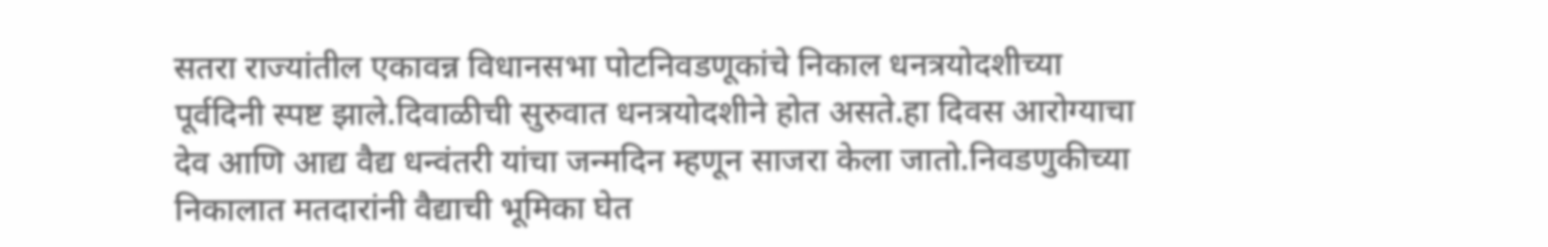सतरा राज्यांतील एकावन्न विधानसभा पोटनिवडणूकांचे निकाल धनत्रयोदशीच्या पूर्वदिनी स्पष्ट झाले.दिवाळीची सुरुवात धनत्रयोदशीने होत असते.हा दिवस आरोग्याचा देव आणि आद्य वैद्य धन्वंतरी यांचा जन्मदिन म्हणून साजरा केला जातो.निवडणुकीच्या निकालात मतदारांनी वैद्याची भूमिका घेत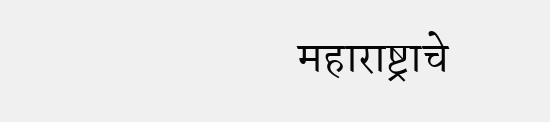महाराष्ट्राचे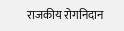राजकीय रोगनिदान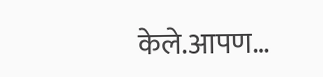केले.आपण…